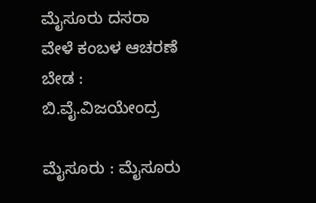ಮೈಸೂರು ದಸರಾ ವೇಳೆ ಕಂಬಳ ಆಚರಣೆ ಬೇಡ : ಬಿ.ವೈ.ವಿಜಯೇಂದ್ರ

ಮೈಸೂರು : ಮೈಸೂರು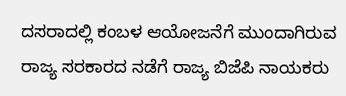ದಸರಾದಲ್ಲಿ ಕಂಬಳ ಆಯೋಜನೆಗೆ ಮುಂದಾಗಿರುವ ರಾಜ್ಯ ಸರಕಾರದ ನಡೆಗೆ ರಾಜ್ಯ ಬಿಜೆಪಿ ನಾಯಕರು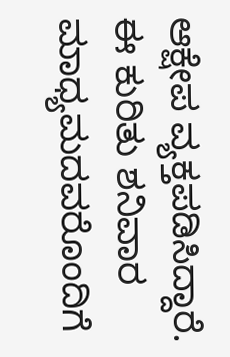ಆಕ್ಷೇಪ ವ್ಯಕ್ತಪಡಿಸಿದ್ದಾರೆ.
ಈ ಕುರಿತು ಶನಿವಾರ ಮಾಧ್ಯಮದವರೊಂದಿಗೆ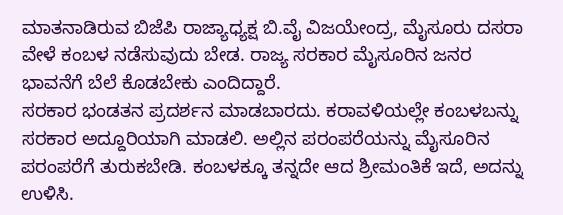ಮಾತನಾಡಿರುವ ಬಿಜೆಪಿ ರಾಜ್ಯಾಧ್ಯಕ್ಷ ಬಿ.ವೈ ವಿಜಯೇಂದ್ರ, ಮೈಸೂರು ದಸರಾ ವೇಳೆ ಕಂಬಳ ನಡೆಸುವುದು ಬೇಡ. ರಾಜ್ಯ ಸರಕಾರ ಮೈಸೂರಿನ ಜನರ ಭಾವನೆಗೆ ಬೆಲೆ ಕೊಡಬೇಕು ಎಂದಿದ್ದಾರೆ.
ಸರಕಾರ ಭಂಡತನ ಪ್ರದರ್ಶನ ಮಾಡಬಾರದು. ಕರಾವಳಿಯಲ್ಲೇ ಕಂಬಳಬನ್ನು ಸರಕಾರ ಅದ್ದೂರಿಯಾಗಿ ಮಾಡಲಿ. ಅಲ್ಲಿನ ಪರಂಪರೆಯನ್ನು ಮೈಸೂರಿನ ಪರಂಪರೆಗೆ ತುರುಕಬೇಡಿ. ಕಂಬಳಕ್ಕೂ ತನ್ನದೇ ಆದ ಶ್ರೀಮಂತಿಕೆ ಇದೆ, ಅದನ್ನು ಉಳಿಸಿ.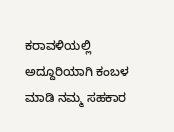ಕರಾವಳಿಯಲ್ಲಿ ಅದ್ದೂರಿಯಾಗಿ ಕಂಬಳ ಮಾಡಿ ನಮ್ಮ ಸಹಕಾರ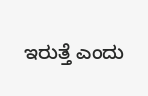ಇರುತ್ತೆ ಎಂದು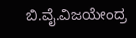ಬಿ.ವೈ.ವಿಜಯೇಂದ್ರ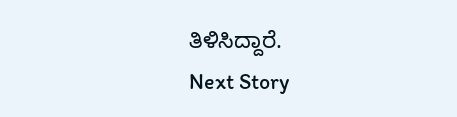ತಿಳಿಸಿದ್ದಾರೆ.
Next Story